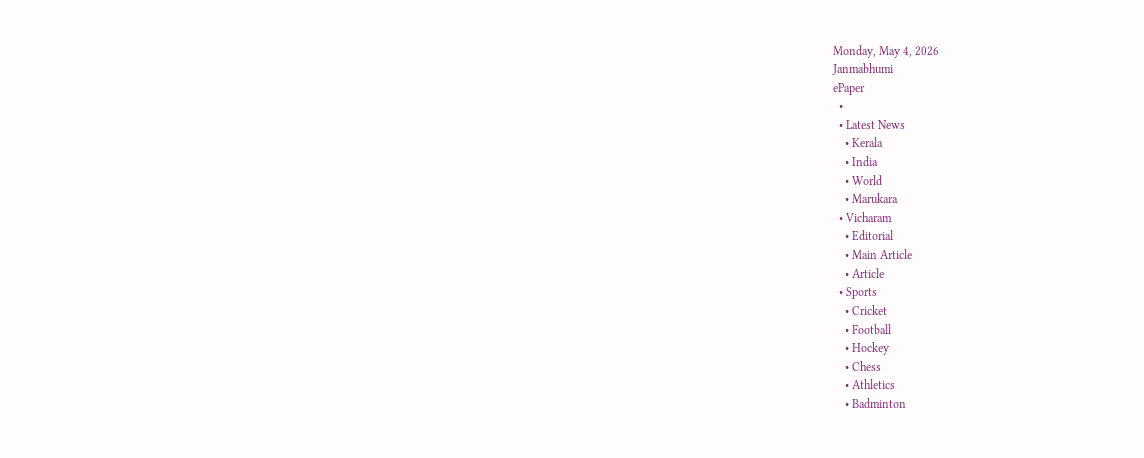Monday, May 4, 2026
Janmabhumi
ePaper
  •
  • Latest News
    • Kerala
    • India
    • World
    • Marukara
  • Vicharam
    • Editorial
    • Main Article
    • Article
  • Sports
    • Cricket
    • Football
    • Hockey
    • Chess
    • Athletics
    • Badminton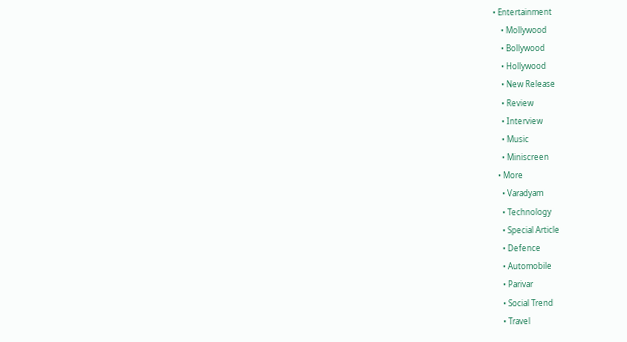• Entertainment
    • Mollywood
    • Bollywood
    • Hollywood
    • New Release
    • Review
    • Interview
    • Music
    • Miniscreen
  • More
    • Varadyam
    • Technology
    • Special Article
    • Defence
    • Automobile
    • Parivar
    • Social Trend
    • Travel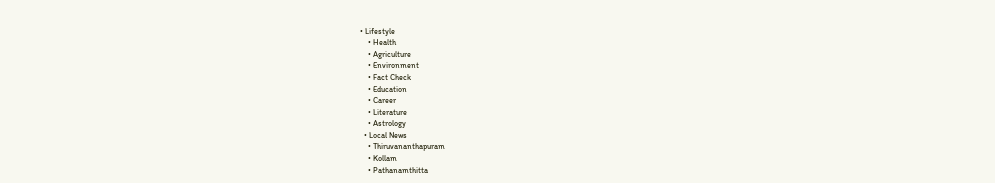• Lifestyle
    • Health
    • Agriculture
    • Environment
    • Fact Check
    • Education
    • Career
    • Literature
    • Astrology
  • Local News
    • Thiruvananthapuram
    • Kollam
    • Pathanamthitta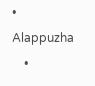• Alappuzha
    •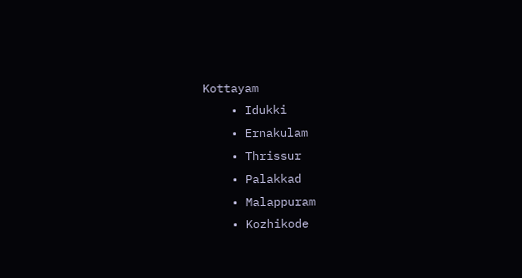Kottayam
    • Idukki
    • Ernakulam
    • Thrissur
    • Palakkad
    • Malappuram
    • Kozhikode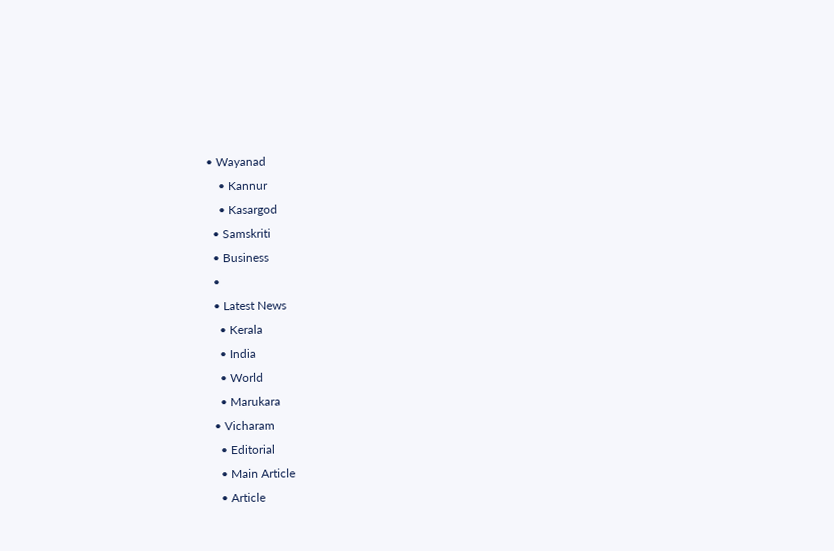• Wayanad
    • Kannur
    • Kasargod
  • Samskriti
  • Business
  •
  • Latest News
    • Kerala
    • India
    • World
    • Marukara
  • Vicharam
    • Editorial
    • Main Article
    • Article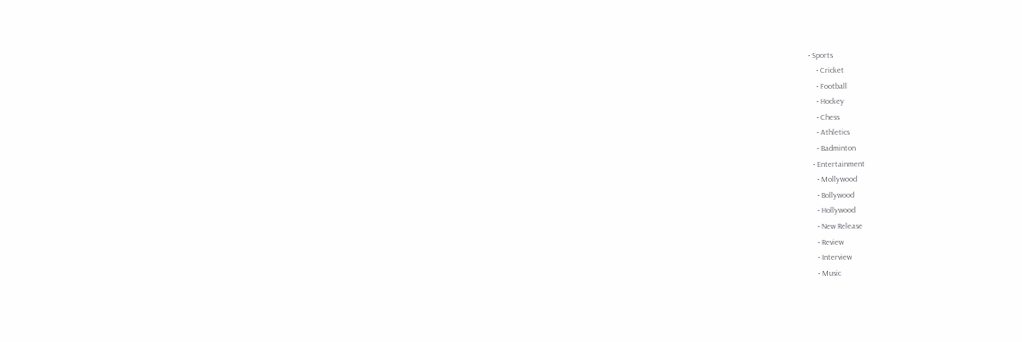• Sports
    • Cricket
    • Football
    • Hockey
    • Chess
    • Athletics
    • Badminton
  • Entertainment
    • Mollywood
    • Bollywood
    • Hollywood
    • New Release
    • Review
    • Interview
    • Music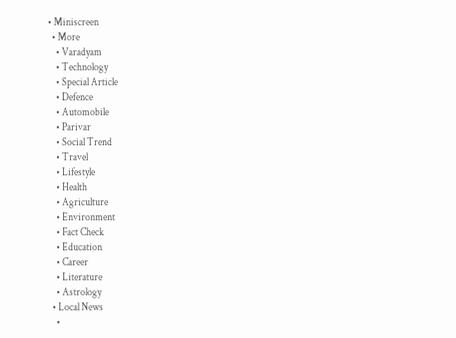• Miniscreen
  • More
    • Varadyam
    • Technology
    • Special Article
    • Defence
    • Automobile
    • Parivar
    • Social Trend
    • Travel
    • Lifestyle
    • Health
    • Agriculture
    • Environment
    • Fact Check
    • Education
    • Career
    • Literature
    • Astrology
  • Local News
    •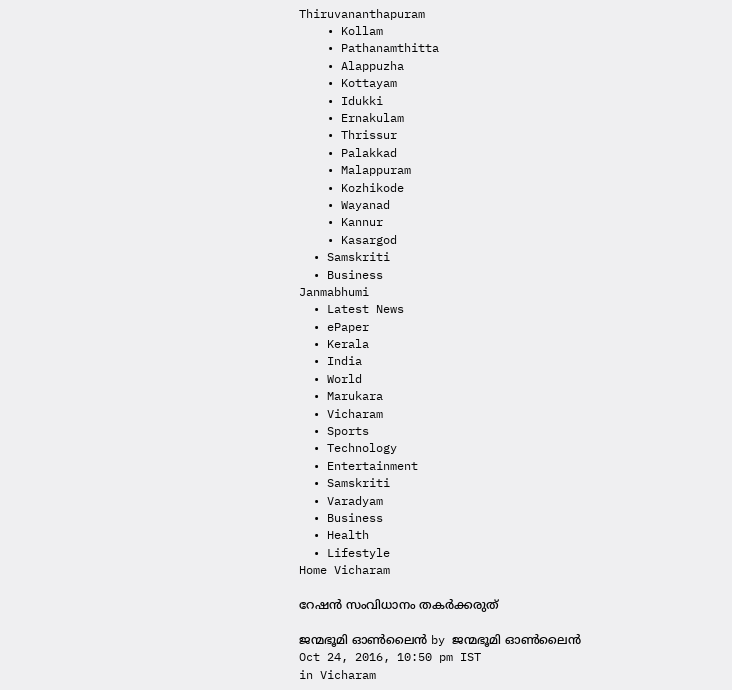Thiruvananthapuram
    • Kollam
    • Pathanamthitta
    • Alappuzha
    • Kottayam
    • Idukki
    • Ernakulam
    • Thrissur
    • Palakkad
    • Malappuram
    • Kozhikode
    • Wayanad
    • Kannur
    • Kasargod
  • Samskriti
  • Business
Janmabhumi
  • Latest News
  • ePaper
  • Kerala
  • India
  • World
  • Marukara
  • Vicharam
  • Sports
  • Technology
  • Entertainment
  • Samskriti
  • Varadyam
  • Business
  • Health
  • Lifestyle
Home Vicharam

റേഷന്‍ സംവിധാനം തകര്‍ക്കരുത്

ജന്മഭൂമി ഓണ്‍ലൈന്‍ by ജന്മഭൂമി ഓണ്‍ലൈന്‍
Oct 24, 2016, 10:50 pm IST
in Vicharam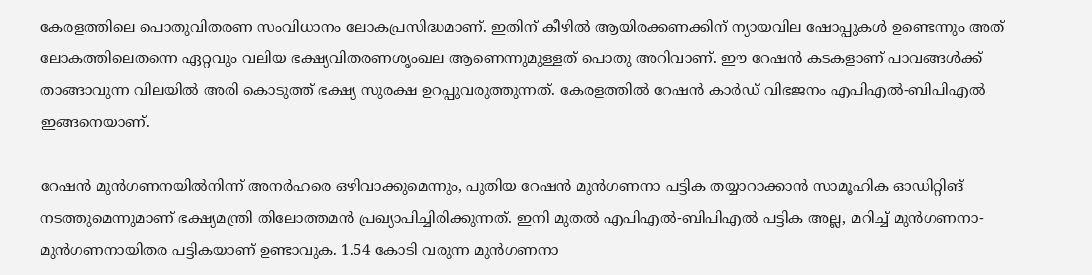കേരളത്തിലെ പൊതുവിതരണ സംവിധാനം ലോകപ്രസിദ്ധമാണ്. ഇതിന് കീഴില്‍ ആയിരക്കണക്കിന് ന്യായവില ഷോപ്പുകള്‍ ഉണ്ടെന്നും അത് ലോകത്തിലെതന്നെ ഏറ്റവും വലിയ ഭക്ഷ്യവിതരണശൃംഖല ആണെന്നുമുള്ളത് പൊതു അറിവാണ്. ഈ റേഷന്‍ കടകളാണ് പാവങ്ങള്‍ക്ക് താങ്ങാവുന്ന വിലയില്‍ അരി കൊടുത്ത് ഭക്ഷ്യ സുരക്ഷ ഉറപ്പുവരുത്തുന്നത്. കേരളത്തില്‍ റേഷന്‍ കാര്‍ഡ് വിഭജനം എപിഎല്‍-ബിപിഎല്‍ ഇങ്ങനെയാണ്.

റേഷന്‍ മുന്‍ഗണനയില്‍നിന്ന് അനര്‍ഹരെ ഒഴിവാക്കുമെന്നും, പുതിയ റേഷന്‍ മുന്‍ഗണനാ പട്ടിക തയ്യാറാക്കാന്‍ സാമൂഹിക ഓഡിറ്റിങ് നടത്തുമെന്നുമാണ് ഭക്ഷ്യമന്ത്രി തിലോത്തമന്‍ പ്രഖ്യാപിച്ചിരിക്കുന്നത്. ഇനി മുതല്‍ എപിഎല്‍-ബിപിഎല്‍ പട്ടിക അല്ല, മറിച്ച് മുന്‍ഗണനാ-മുന്‍ഗണനായിതര പട്ടികയാണ് ഉണ്ടാവുക. 1.54 കോടി വരുന്ന മുന്‍ഗണനാ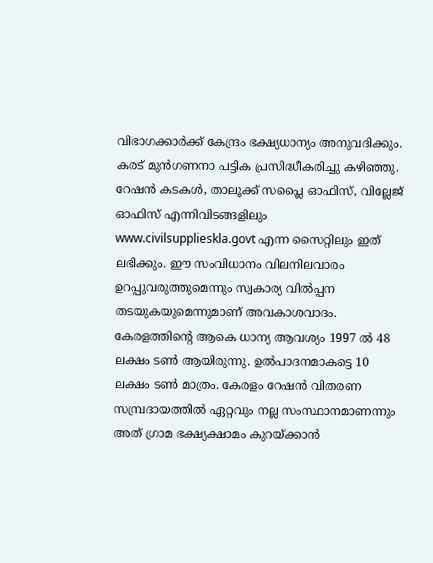വിഭാഗക്കാര്‍ക്ക് കേന്ദ്രം ഭക്ഷ്യധാന്യം അനുവദിക്കും. കരട് മുന്‍ഗണനാ പട്ടിക പ്രസിദ്ധീകരിച്ചു കഴിഞ്ഞു. റേഷന്‍ കടകള്‍, താലൂക്ക് സപ്ലൈ ഓഫിസ്, വില്ലേജ് ഓഫിസ് എന്നിവിടങ്ങളിലും www.civilsupplieskla.govt എന്ന സൈറ്റിലും ഇത് ലഭിക്കും. ഈ സംവിധാനം വിലനിലവാരം ഉറപ്പുവരുത്തുമെന്നും സ്വകാര്യ വില്‍പ്പന തടയുകയുമെന്നുമാണ് അവകാശവാദം. കേരളത്തിന്റെ ആകെ ധാന്യ ആവശ്യം 1997 ല്‍ 48 ലക്ഷം ടണ്‍ ആയിരുന്നു. ഉല്‍പാദനമാകട്ടെ 10 ലക്ഷം ടണ്‍ മാത്രം. കേരളം റേഷന്‍ വിതരണ സമ്പ്രദായത്തില്‍ ഏറ്റവും നല്ല സംസ്ഥാനമാണന്നും അത് ഗ്രാമ ഭക്ഷ്യക്ഷാമം കുറയ്‌ക്കാന്‍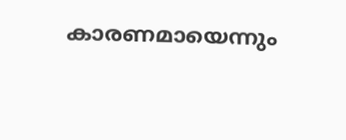കാരണമായെന്നും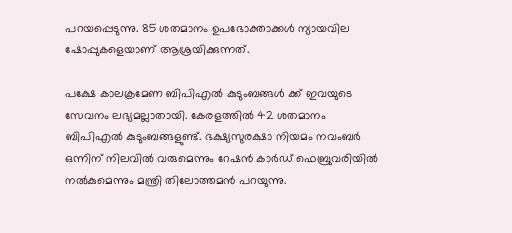പറയപ്പെടുന്നു. 85 ശതമാനം ഉപഭോക്താക്കള്‍ ന്യായവില ഷോപ്പുകളെയാണ് ആശ്രയിക്കുന്നത്.

പക്ഷേ കാലക്രമേണ ബിപിഎല്‍ കുടുംബങ്ങള്‍ ക്ക് ഇവയുടെ സേവനം ലഭ്യമല്ലാതായി. കേരളത്തില്‍ 42 ശതമാനം ബിപിഎല്‍ കുടുംബങ്ങളുണ്ട്. ഭക്ഷ്യസുരക്ഷാ നിയമം നവംബര്‍ ഒന്നിന് നിലവില്‍ വരുമെന്നും റേഷന്‍ കാര്‍ഡ് ഫെബ്രുവരിയില്‍ നല്‍കുമെന്നും മന്ത്രി തിലോത്തമന്‍ പറയുന്നു.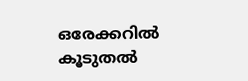ഒരേക്കറില്‍ കൂടുതല്‍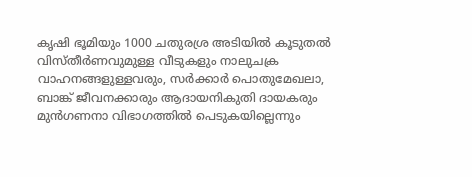കൃഷി ഭൂമിയും 1000 ചതുരശ്ര അടിയില്‍ കൂടുതല്‍ വിസ്തീര്‍ണവുമുള്ള വീടുകളും നാലുചക്ര വാഹനങ്ങളുള്ളവരും, സര്‍ക്കാര്‍ പൊതുമേഖലാ, ബാങ്ക് ജീവനക്കാരും ആദായനികുതി ദായകരും മുന്‍ഗണനാ വിഭാഗത്തില്‍ പെടുകയില്ലെന്നും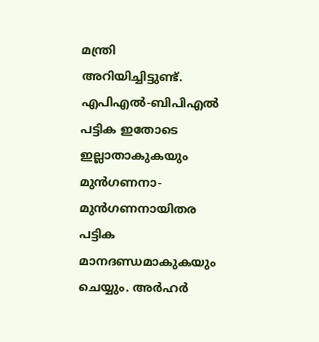മന്ത്രി അറിയിച്ചിട്ടുണ്ട്. എപിഎല്‍-ബിപിഎല്‍ പട്ടിക ഇതോടെ ഇല്ലാതാകുകയും മുന്‍ഗണനാ-മുന്‍ഗണനായിതര പട്ടിക മാനദണ്ഡമാകുകയും ചെയ്യും. അര്‍ഹര്‍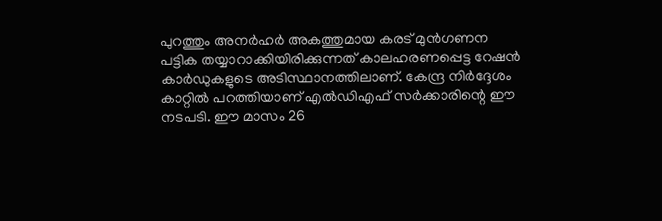പുറത്തും അനര്‍ഹര്‍ അകത്തുമായ കരട് മുന്‍ഗണന പട്ടിക തയ്യാറാക്കിയിരിക്കുന്നത് കാലഹരണപ്പെട്ട റേഷന്‍ കാര്‍ഡുകളുടെ അടിസ്ഥാനത്തിലാണ്. കേന്ദ്ര നിര്‍ദ്ദേശം കാറ്റില്‍ പറത്തിയാണ് എല്‍ഡിഎഫ് സര്‍ക്കാരിന്റെ ഈ നടപടി. ഈ മാസം 26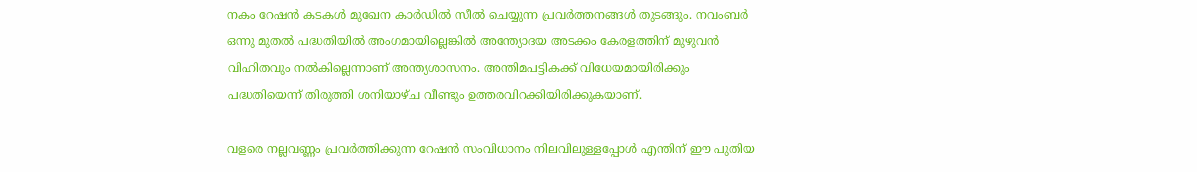നകം റേഷന്‍ കടകള്‍ മുഖേന കാര്‍ഡില്‍ സീല്‍ ചെയ്യുന്ന പ്രവര്‍ത്തനങ്ങള്‍ തുടങ്ങും. നവംബര്‍ ഒന്നു മുതല്‍ പദ്ധതിയില്‍ അംഗമായില്ലെങ്കില്‍ അന്ത്യോദയ അടക്കം കേരളത്തിന് മുഴുവന്‍ വിഹിതവും നല്‍കില്ലെന്നാണ് അന്ത്യശാസനം. അന്തിമപട്ടികക്ക് വിധേയമായിരിക്കും പദ്ധതിയെന്ന് തിരുത്തി ശനിയാഴ്ച വീണ്ടും ഉത്തരവിറക്കിയിരിക്കുകയാണ്.

വളരെ നല്ലവണ്ണം പ്രവര്‍ത്തിക്കുന്ന റേഷന്‍ സംവിധാനം നിലവിലുള്ളപ്പോള്‍ എന്തിന് ഈ പുതിയ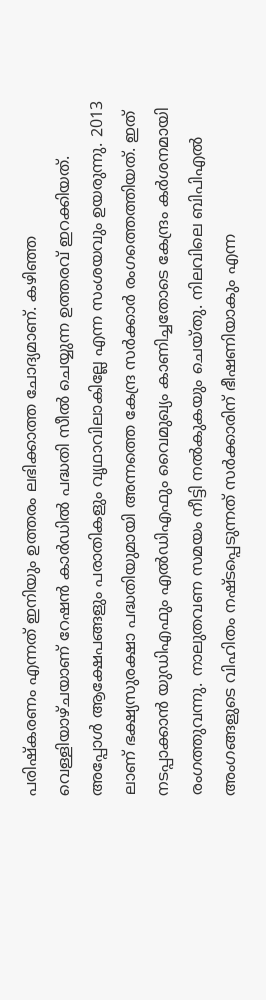പരിഷ്‌കരണം എന്നത് ഇനിയും ഉത്തരം ലഭിക്കാത്ത ചോദ്യമാണ്. കഴിഞ്ഞ വെള്ളിയാഴ്ചയാണ് റേഷന്‍ കാര്‍ഡില്‍ പദ്ധതി സീല്‍ ചെയ്യുന്ന ഉത്തരവ് ഇറക്കിയത്. അപ്പോള്‍ ആക്ഷേപങ്ങളും പരാതികളും വൃഥാവിലാകില്ലേ എന്ന സംശയവും ഉയരുന്നു. 2013 ലാണ് ഭക്ഷ്യസുരക്ഷാ പദ്ധതിയുമായി അന്നത്തെ കേന്ദ്ര സര്‍ക്കാര്‍ രംഗത്തെത്തിയത്. ഇത് നടപ്പാക്കാന്‍ യുഡിഎഫും എല്‍ഡിഎഫും വൈമുഖ്യം കാണിച്ചതോടെ കേന്ദ്രം കര്‍ശനമായി രംഗത്തുവന്നു. നാലുതവണ സമയം നീട്ടി നല്‍കുകയും ചെയ്തു. നിലവിലെ ബിപിഎല്‍ അംഗങ്ങളുടെ വിഹിതം നഷ്ടപ്പെടുന്നത് സര്‍ക്കാരിന് ഭീഷണിയാകും എന്ന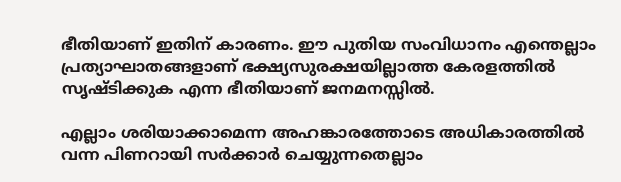ഭീതിയാണ് ഇതിന് കാരണം. ഈ പുതിയ സംവിധാനം എന്തെല്ലാം പ്രത്യാഘാതങ്ങളാണ് ഭക്ഷ്യസുരക്ഷയില്ലാത്ത കേരളത്തില്‍ സൃഷ്ടിക്കുക എന്ന ഭീതിയാണ് ജനമനസ്സില്‍.

എല്ലാം ശരിയാക്കാമെന്ന അഹങ്കാരത്തോടെ അധികാരത്തില്‍ വന്ന പിണറായി സര്‍ക്കാര്‍ ചെയ്യുന്നതെല്ലാം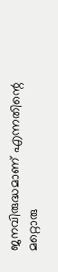ജനവിരുദ്ധമാണ് എന്നതിന്റെ മറ്റൊരു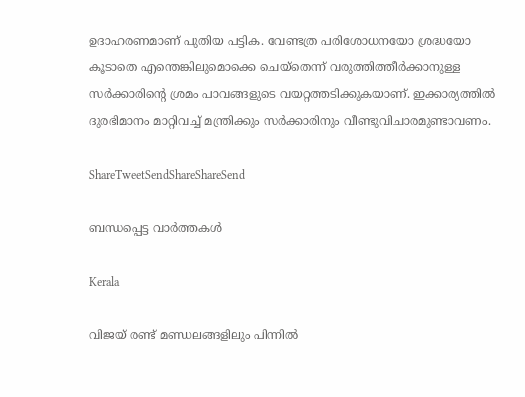ഉദാഹരണമാണ് പുതിയ പട്ടിക. വേണ്ടത്ര പരിശോധനയോ ശ്രദ്ധയോ കൂടാതെ എന്തെങ്കിലുമൊക്കെ ചെയ്‌തെന്ന് വരുത്തിത്തീര്‍ക്കാനുള്ള സര്‍ക്കാരിന്റെ ശ്രമം പാവങ്ങളുടെ വയറ്റത്തടിക്കുകയാണ്. ഇക്കാര്യത്തില്‍ ദുരഭിമാനം മാറ്റിവച്ച് മന്ത്രിക്കും സര്‍ക്കാരിനും വീണ്ടുവിചാരമുണ്ടാവണം.

ShareTweetSendShareShareSend

ബന്ധപ്പെട്ട വാര്‍ത്തകള്‍

Kerala

വിജയ് രണ്ട് മണ്ഡലങ്ങളിലും പിന്നില്‍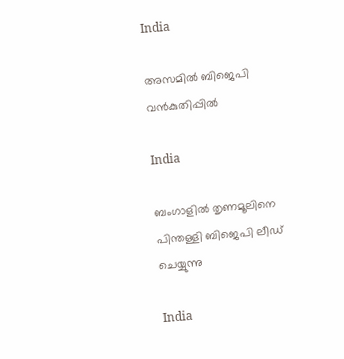India

അസമില്‍ ബിജെപി വന്‍കുതിപ്പില്‍

India

ബംഗാളിൽ തൃണമൂലിനെ പിന്തള്ളി ബിജെപി ലീഡ് ചെയ്യുന്നു

India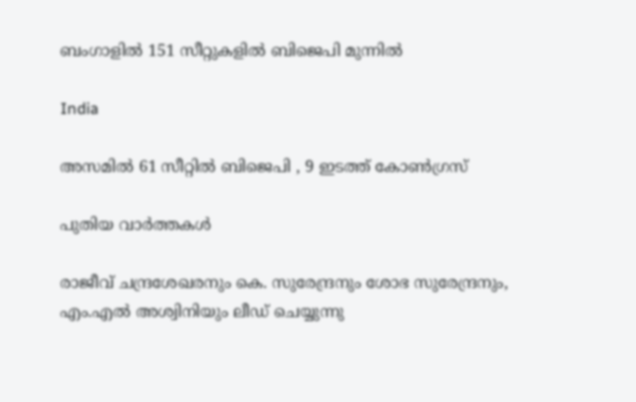ബംഗാളില്‍ 151 സീറ്റുകളില്‍ ബിജെപി മുന്നില്‍

India

അസമിൽ 61 സീറ്റിൽ ബിജെപി , 9 ഇടത്ത് കോൺഗ്രസ്

പുതിയ വാര്‍ത്തകള്‍

രാജീവ് ചന്ദ്രശേഖരനും കെ. സുരേന്ദ്രനും ശോഭ സുരേന്ദ്രനും, എം.എൽ അശ്വിനിയും ലീഡ് ചെയ്യുന്നു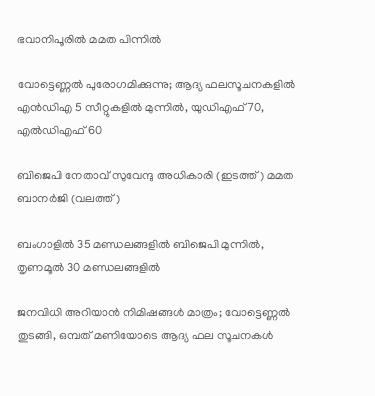ഭവാനിപൂരില്‍ മമത പിന്നില്‍

വോട്ടെണ്ണൽ പുരോഗമിക്കുന്നു; ആദ്യ ഫലസൂചനകളിൽ എൻഡിഎ 5 സീറ്റുകളിൽ മുന്നിൽ, യുഡിഎഫ് 70, എൽഡിഎഫ് 60

ബിജെപി നേതാവ് സുവേന്ദു അധികാരി (ഇടത്ത്) മമത ബാനര്‍ജി (വലത്ത്)

ബംഗാളില്‍ 35 മണ്ഡലങ്ങളില്‍ ബിജെപി മുന്നില്‍, തൃണമൂല്‍ 30 മണ്ഡലങ്ങളില്‍

ജനവിധി അറിയാൻ നിമിഷങ്ങൾ മാത്രം; വോട്ടെണ്ണൽ തുടങ്ങി, ഒമ്പത് മണിയോടെ ആദ്യ ഫല സൂചനകൾ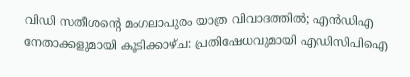വിഡി സതീശന്റെ മംഗലാപുരം യാത്ര വിവാദത്തില്‍; എന്‍ഡിഎ നേതാക്കളുമായി കൂടിക്കാഴ്ച: പ്രതിഷേധവുമായി എഡിസിപിഐ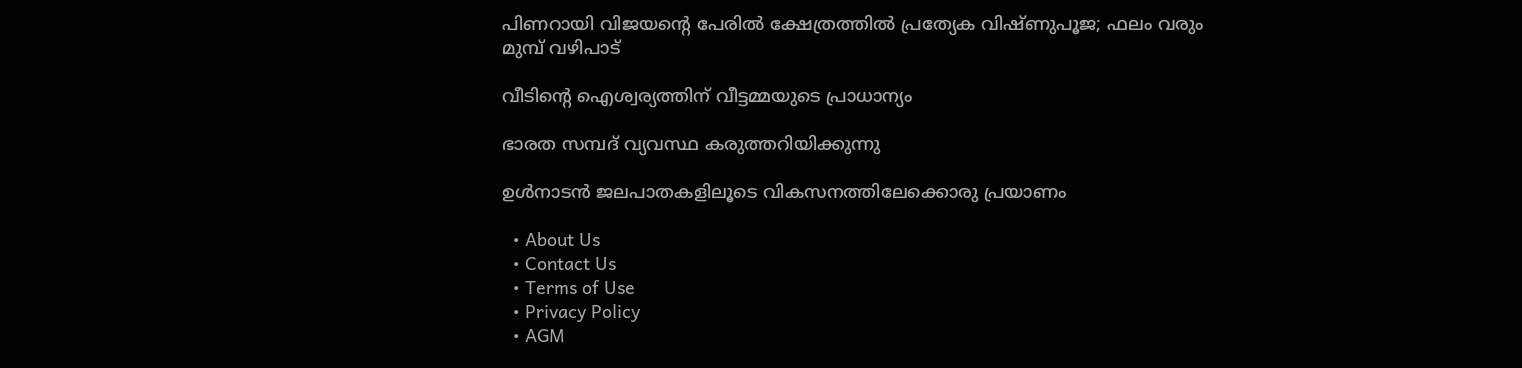പിണറായി വിജയന്റെ പേരില്‍ ക്ഷേത്രത്തിൽ പ്രത്യേക വിഷ്ണുപൂജ; ഫലം വരും മുമ്പ് വഴിപാട്

വീടിന്റെ ഐശ്വര്യത്തിന് വീട്ടമ്മയുടെ പ്രാധാന്യം

ഭാരത സമ്പദ് വ്യവസ്ഥ കരുത്തറിയിക്കുന്നു

ഉള്‍നാടന്‍ ജലപാതകളിലൂടെ വികസനത്തിലേക്കൊരു പ്രയാണം

  • About Us
  • Contact Us
  • Terms of Use
  • Privacy Policy
  • AGM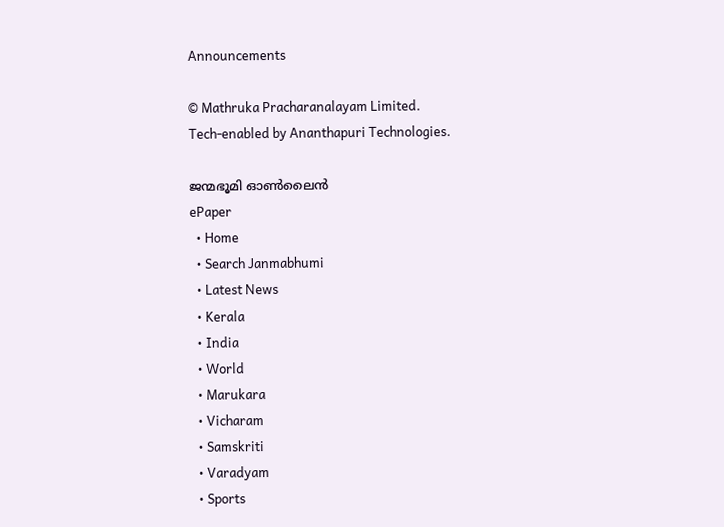Announcements

© Mathruka Pracharanalayam Limited.
Tech-enabled by Ananthapuri Technologies.

ജന്മഭൂമി ഓണ്‍ലൈന്‍
ePaper
  • Home
  • Search Janmabhumi
  • Latest News
  • Kerala
  • India
  • World
  • Marukara
  • Vicharam
  • Samskriti
  • Varadyam
  • Sports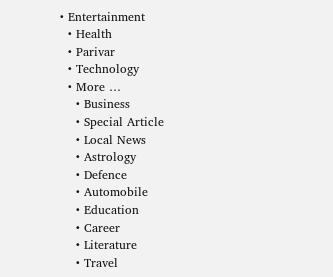• Entertainment
  • Health
  • Parivar
  • Technology
  • More …
    • Business
    • Special Article
    • Local News
    • Astrology
    • Defence
    • Automobile
    • Education
    • Career
    • Literature
    • Travel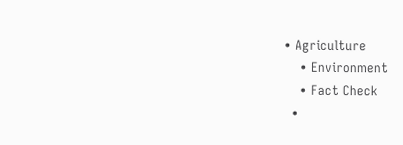• Agriculture
    • Environment
    • Fact Check
  •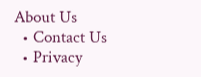About Us
  • Contact Us
  • Privacy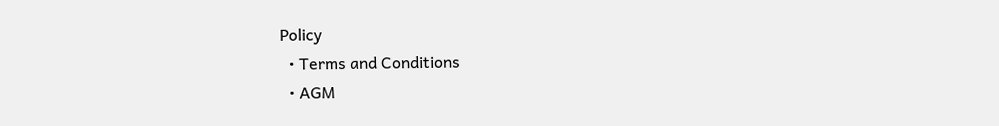Policy
  • Terms and Conditions
  • AGM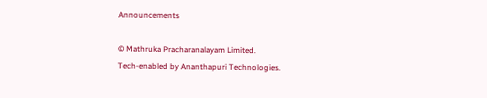Announcements

© Mathruka Pracharanalayam Limited.
Tech-enabled by Ananthapuri Technologies.